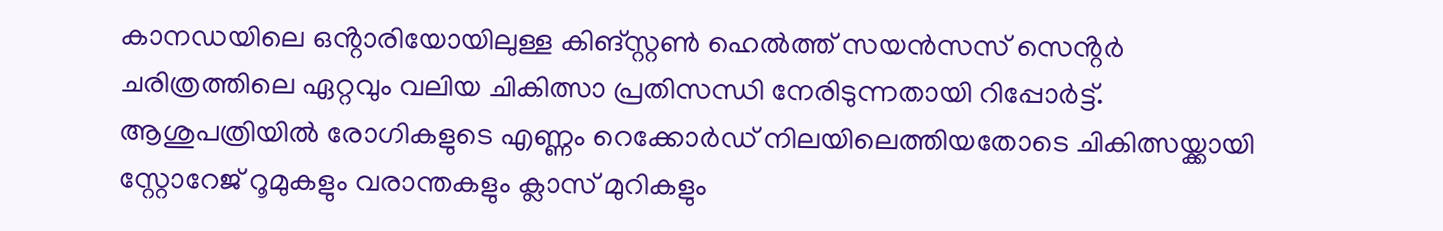കാനഡയിലെ ഒൻ്റാരിയോയിലുള്ള കിങ്സ്റ്റൺ ഹെൽത്ത് സയൻസസ് സെൻ്റർ ചരിത്രത്തിലെ ഏറ്റവും വലിയ ചികിത്സാ പ്രതിസന്ധി നേരിടുന്നതായി റിപ്പോർട്ട്. ആശുപത്രിയിൽ രോഗികളുടെ എണ്ണം റെക്കോർഡ് നിലയിലെത്തിയതോടെ ചികിത്സയ്ക്കായി സ്റ്റോറേജ് റൂമുകളും വരാന്തകളും ക്ലാസ് മുറികളും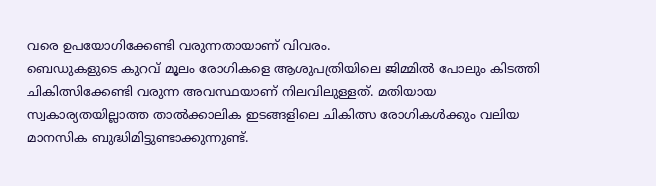വരെ ഉപയോഗിക്കേണ്ടി വരുന്നതായാണ് വിവരം.
ബെഡുകളുടെ കുറവ് മൂലം രോഗികളെ ആശുപത്രിയിലെ ജിമ്മിൽ പോലും കിടത്തി ചികിത്സിക്കേണ്ടി വരുന്ന അവസ്ഥയാണ് നിലവിലുള്ളത്. മതിയായ സ്വകാര്യതയില്ലാത്ത താൽക്കാലിക ഇടങ്ങളിലെ ചികിത്സ രോഗികൾക്കും വലിയ മാനസിക ബുദ്ധിമിട്ടുണ്ടാക്കുന്നുണ്ട്.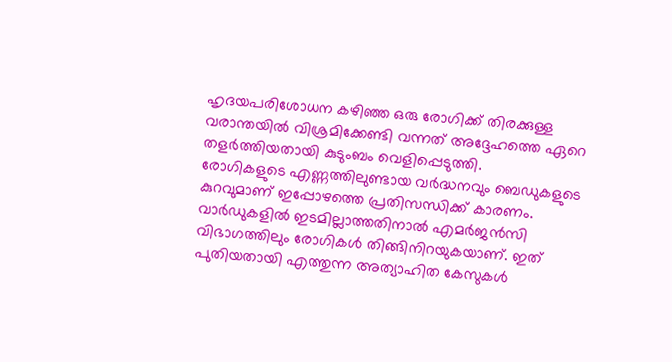ഹൃദയപരിശോധന കഴിഞ്ഞ ഒരു രോഗിക്ക് തിരക്കുള്ള വരാന്തയിൽ വിശ്രമിക്കേണ്ടി വന്നത് അദ്ദേഹത്തെ ഏറെ തളർത്തിയതായി കുടുംബം വെളിപ്പെടുത്തി.
രോഗികളുടെ എണ്ണത്തിലുണ്ടായ വർദ്ധനവും ബെഡുകളുടെ കുറവുമാണ് ഇപ്പോഴത്തെ പ്രതിസന്ധിക്ക് കാരണം. വാർഡുകളിൽ ഇടമില്ലാത്തതിനാൽ എമർജൻസി വിഭാഗത്തിലും രോഗികൾ തിങ്ങിനിറയുകയാണ്. ഇത് പുതിയതായി എത്തുന്ന അത്യാഹിത കേസുകൾ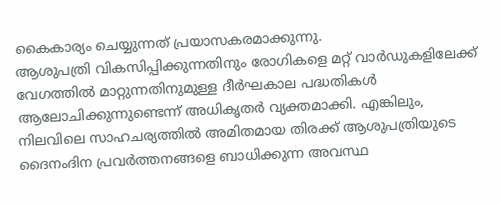കൈകാര്യം ചെയ്യുന്നത് പ്രയാസകരമാക്കുന്നു.
ആശുപത്രി വികസിപ്പിക്കുന്നതിനും രോഗികളെ മറ്റ് വാർഡുകളിലേക്ക് വേഗത്തിൽ മാറ്റുന്നതിനുമുള്ള ദീർഘകാല പദ്ധതികൾ ആലോചിക്കുന്നുണ്ടെന്ന് അധികൃതർ വ്യക്തമാക്കി. എങ്കിലും, നിലവിലെ സാഹചര്യത്തിൽ അമിതമായ തിരക്ക് ആശുപത്രിയുടെ ദൈനംദിന പ്രവർത്തനങ്ങളെ ബാധിക്കുന്ന അവസ്ഥ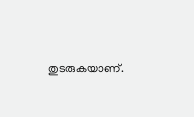തുടരുകയാണ്.